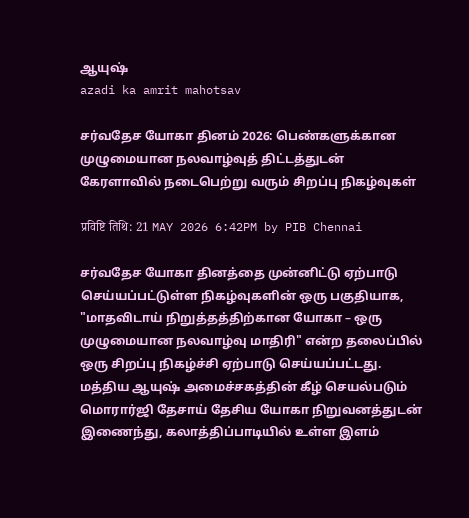ஆயுஷ்
azadi ka amrit mahotsav

சர்வதேச யோகா தினம் 2026: பெண்களுக்கான முழுமையான நலவாழ்வுத் திட்டத்துடன் கேரளாவில் நடைபெற்று வரும் சிறப்பு நிகழ்வுகள்

प्रविष्टि तिथि: 21 MAY 2026 6:42PM by PIB Chennai

சர்வதேச யோகா தினத்தை முன்னிட்டு ஏற்பாடு செய்யப்பட்டுள்ள நிகழ்வுகளின் ஒரு பகுதியாக, "மாதவிடாய் நிறுத்தத்திற்கான யோகா – ஒரு முழுமையான நலவாழ்வு மாதிரி" என்ற தலைப்பில் ஒரு சிறப்பு நிகழ்ச்சி ஏற்பாடு செய்யப்பட்டது. மத்திய ஆயுஷ் அமைச்சகத்தின் கீழ் செயல்படும் மொரார்ஜி தேசாய் தேசிய யோகா நிறுவனத்துடன் இணைந்து, கலாத்திப்பாடியில் உள்ள இளம்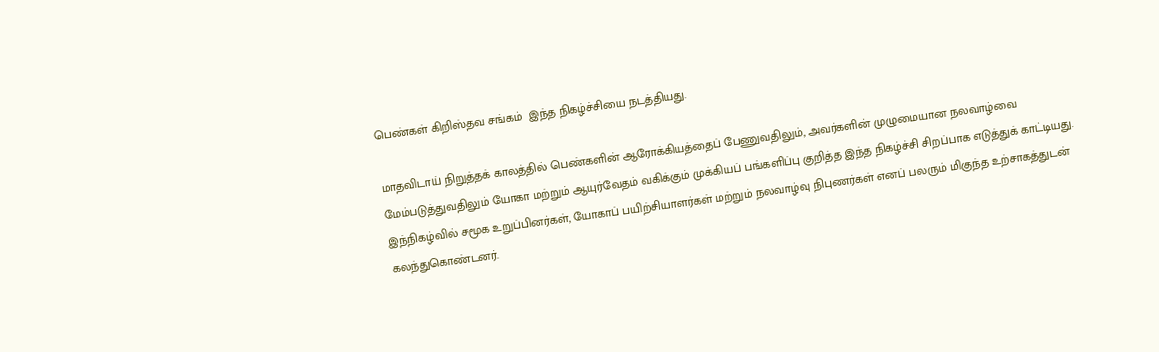பெண்கள் கிறிஸ்தவ சங்கம்  இந்த நிகழ்ச்சியை நடத்தியது.

மாதவிடாய் நிறுத்தக் காலத்தில் பெண்களின் ஆரோக்கியத்தைப் பேணுவதிலும், அவர்களின் முழுமையான நலவாழ்வை மேம்படுத்துவதிலும் யோகா மற்றும் ஆயுர்வேதம் வகிக்கும் முக்கியப் பங்களிப்பு குறித்த இந்த நிகழ்ச்சி சிறப்பாக எடுத்துக் காட்டியது. இந்நிகழ்வில் சமூக உறுப்பினர்கள், யோகாப் பயிற்சியாளர்கள் மற்றும் நலவாழ்வு நிபுணர்கள் எனப் பலரும் மிகுந்த உற்சாகத்துடன் கலந்துகொண்டனர்.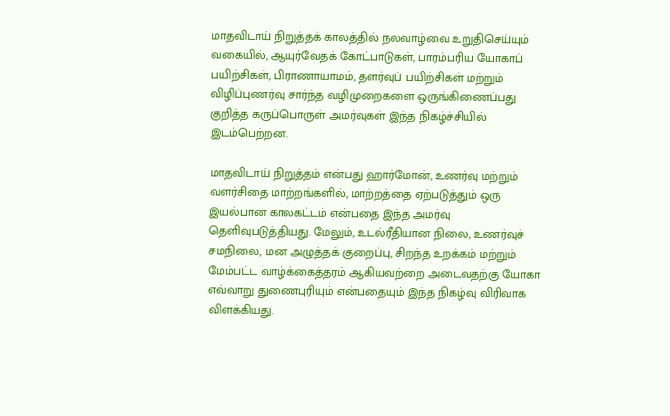மாதவிடாய் நிறுத்தக் காலத்தில் நலவாழ்வை உறுதிசெய்யும் வகையில், ஆயுர்வேதக் கோட்பாடுகள், பாரம்பரிய யோகாப் பயிற்சிகள், பிராணாயாமம், தளர்வுப் பயிற்சிகள் மற்றும் விழிப்புணர்வு சார்ந்த வழிமுறைகளை ஒருங்கிணைப்பது குறித்த கருப்பொருள் அமர்வுகள் இந்த நிகழ்ச்சியில் இடம்பெற்றன.

மாதவிடாய் நிறுத்தம் என்பது ஹார்மோன், உணர்வு மற்றும் வளர்சிதை மாற்றங்களில், மாற்றத்தை ஏற்படுத்தும் ஒரு இயல்பான காலகட்டம் என்பதை இந்த அமர்வு தெளிவுபடுத்தியது. மேலும், உடல்ரீதியான நிலை, உணர்வுச் சமநிலை, மன அழுத்தக் குறைப்பு, சிறந்த உறக்கம் மற்றும் மேம்பட்ட வாழ்க்கைத்தரம் ஆகியவற்றை அடைவதற்கு யோகா எவ்வாறு துணைபுரியும் என்பதையும் இந்த நிகழ்வு விரிவாக விளக்கியது.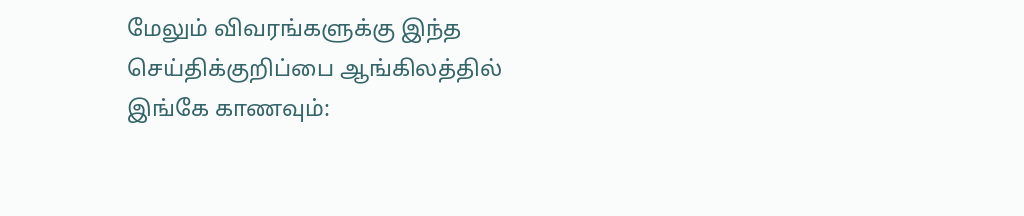மேலும் விவரங்களுக்கு இந்த செய்திக்குறிப்பை ஆங்கிலத்தில் இங்கே காணவும்: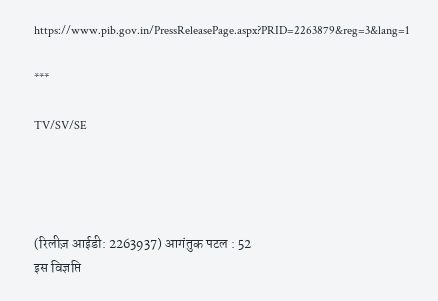https://www.pib.gov.in/PressReleasePage.aspx?PRID=2263879&reg=3&lang=1

***

TV/SV/SE




(रिलीज़ आईडी: 2263937) आगंतुक पटल : 52
इस विज्ञप्ति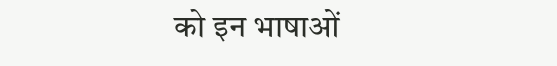को इन भाषाओं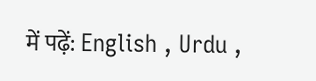में पढ़ें: English , Urdu ,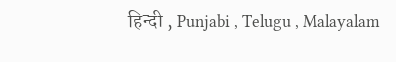हिन्दी , Punjabi , Telugu , Malayalam